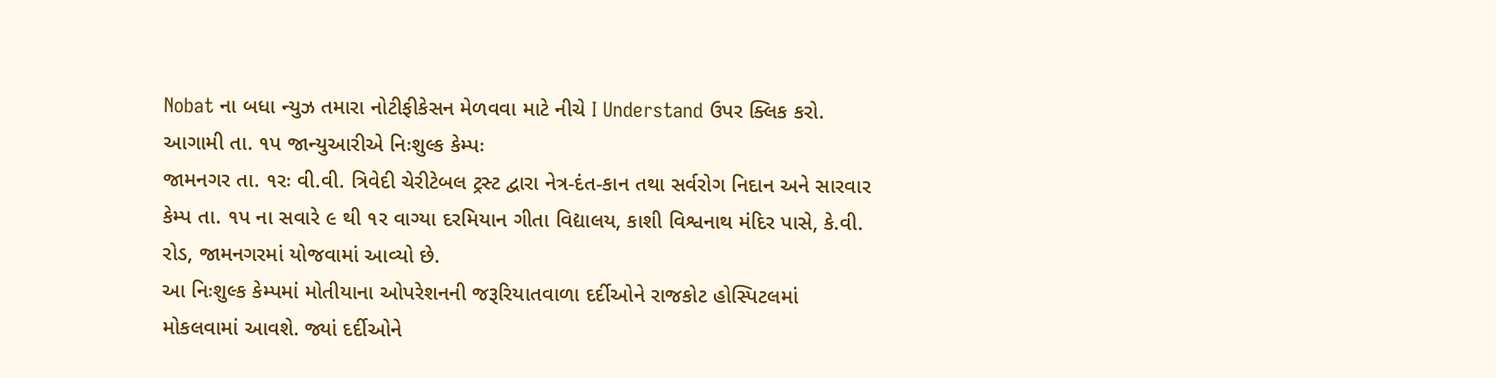Nobat ના બધા ન્યુઝ તમારા નોટીફીકેસન મેળવવા માટે નીચે I Understand ઉપર ક્લિક કરો.
આગામી તા. ૧પ જાન્યુઆરીએ નિઃશુલ્ક કેમ્પઃ
જામનગર તા. ૧રઃ વી.વી. ત્રિવેદી ચેરીટેબલ ટ્રસ્ટ દ્વારા નેત્ર-દંત-કાન તથા સર્વરોગ નિદાન અને સારવાર કેમ્પ તા. ૧પ ના સવારે ૯ થી ૧ર વાગ્યા દરમિયાન ગીતા વિદ્યાલય, કાશી વિશ્વનાથ મંદિર પાસે, કે.વી. રોડ, જામનગરમાં યોજવામાં આવ્યો છે.
આ નિઃશુલ્ક કેમ્પમાં મોતીયાના ઓપરેશનની જરૂરિયાતવાળા દર્દીઓને રાજકોટ હોસ્પિટલમાં મોકલવામાં આવશે. જ્યાં દર્દીઓને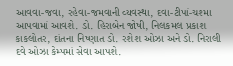આવવા-જવા, રહેવા-જમવાની વ્યવસ્થા, દવા-ટીપાં-ચશ્મા આપવામાં આવશે. ડો. હિરાબેન જોષી, નિલકમલ પ્રકાશ કાકલોતર, દાંતના નિષ્ણાત ડો. રશેશ ઓઝા અને ડો. નિરાલી દવે ઓઝા કેમ્પમાં સેવા આપશે.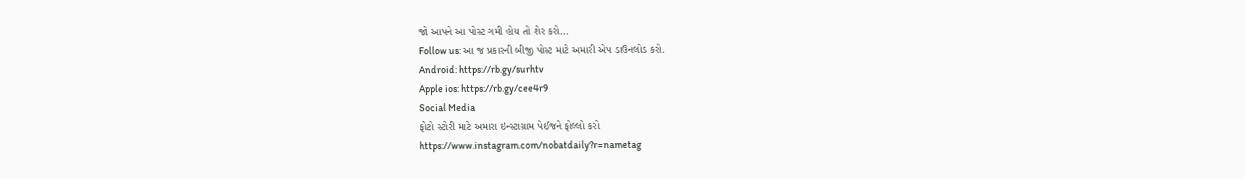જો આપને આ પોસ્ટ ગમી હોય તો શેર કરો...
Follow us: આ જ પ્રકારની બીજી પોસ્ટ માટે અમારી એપ ડાઉનલોડ કરો.
Android: https://rb.gy/surhtv
Apple ios: https://rb.gy/cee4r9
Social Media
ફોટો સ્ટોરી માટે અમારા ઇન્સ્ટાગ્રામ પેઈજને ફોલ્લો કરો
https://www.instagram.com/nobatdaily?r=nametag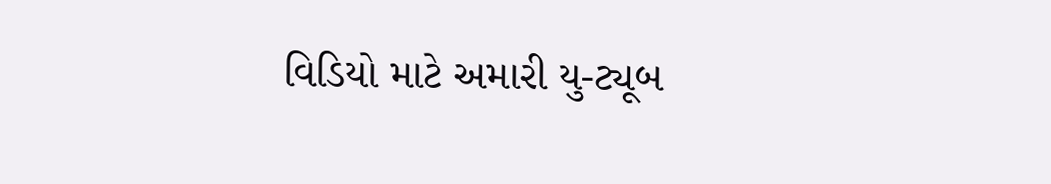વિડિયો માટે અમારી યુ-ટ્યૂબ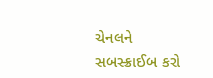ચેનલને સબસ્ક્રાઈબ કરો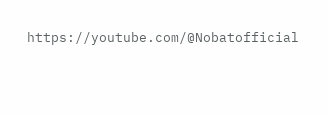https://youtube.com/@Nobatofficial